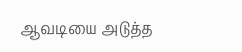ஆவடியை அடுத்த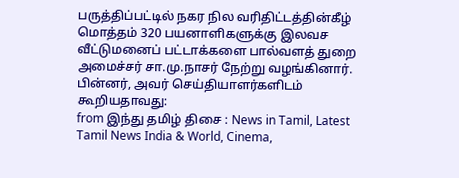பருத்திப்பட்டில் நகர நில வரிதிட்டத்தின்கீழ் மொத்தம் 320 பயனாளிகளுக்கு இலவச வீட்டுமனைப் பட்டாக்களை பால்வளத் துறை அமைச்சர் சா.மு.நாசர் நேற்று வழங்கினார்.
பின்னர், அவர் செய்தியாளர்களிடம் கூறியதாவது:
from இந்து தமிழ் திசை : News in Tamil, Latest Tamil News India & World, Cinema,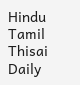Hindu Tamil Thisai Daily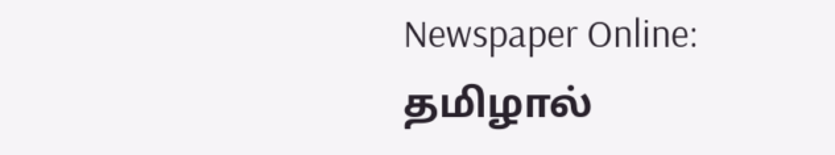Newspaper Online: தமிழால்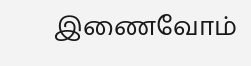இணைவோம்